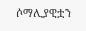ሶማሊያዊቷን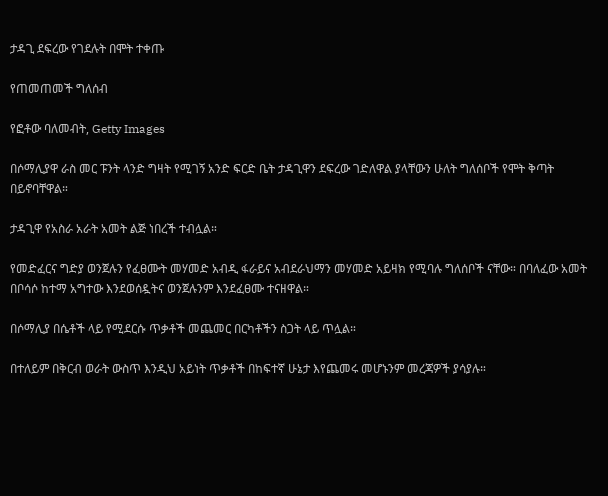ታዳጊ ደፍረው የገደሉት በሞት ተቀጡ

የጠመጠመች ግለሰብ

የፎቶው ባለመብት, Getty Images

በሶማሊያዋ ራስ መር ፑንት ላንድ ግዛት የሚገኝ አንድ ፍርድ ቤት ታዳጊዋን ደፍረው ገድለዋል ያላቸውን ሁለት ግለሰቦች የሞት ቅጣት በይኖባቸዋል።

ታዳጊዋ የአስራ አራት አመት ልጅ ነበረች ተብሏል።

የመድፈርና ግድያ ወንጀሉን የፈፀሙት መሃመድ አብዲ ፋራይና አብደራህማን መሃመድ አይዛክ የሚባሉ ግለሰቦች ናቸው። በባለፈው አመት በቦሳሶ ከተማ አግተው እንደወሰዷትና ወንጀሉንም እንደፈፀሙ ተናዘዋል።

በሶማሊያ በሴቶች ላይ የሚደርሱ ጥቃቶች መጨመር በርካቶችን ስጋት ላይ ጥሏል።

በተለይም በቅርብ ወራት ውስጥ እንዲህ አይነት ጥቃቶች በከፍተኛ ሁኔታ እየጨመሩ መሆኑንም መረጃዎች ያሳያሉ።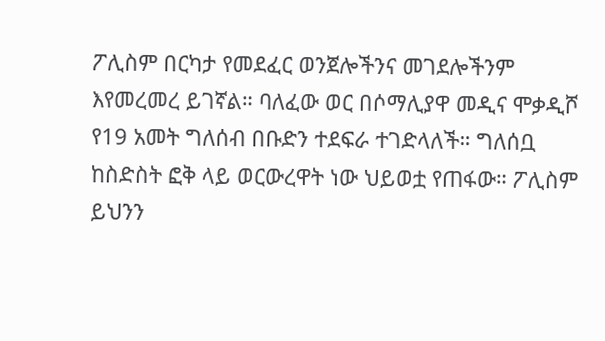ፖሊስም በርካታ የመደፈር ወንጀሎችንና መገደሎችንም እየመረመረ ይገኛል። ባለፈው ወር በሶማሊያዋ መዲና ሞቃዲሾ የ19 አመት ግለሰብ በቡድን ተደፍራ ተገድላለች። ግለሰቧ ከስድስት ፎቅ ላይ ወርውረዋት ነው ህይወቷ የጠፋው። ፖሊስም ይህንን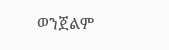ወንጀልም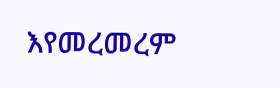እየመረመረም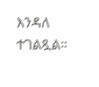እንዳለ ተገልጿል።